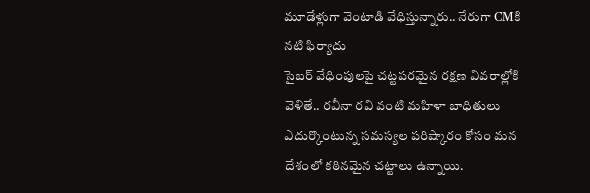మూడేళ్లుగా వెంటాడి వేధిస్తున్నారు.. నేరుగా CMకి నటి ఫిర్యాదు
సైబర్ వేధింపులపై చట్టపరమైన రక్షణ వివరాల్లోకి వెళితే.. రవీనా రవి వంటి మహిళా బాధితులు ఎదుర్కొంటున్న సమస్యల పరిష్కారం కోసం మన దేశంలో కఠినమైన చట్టాలు ఉన్నాయి.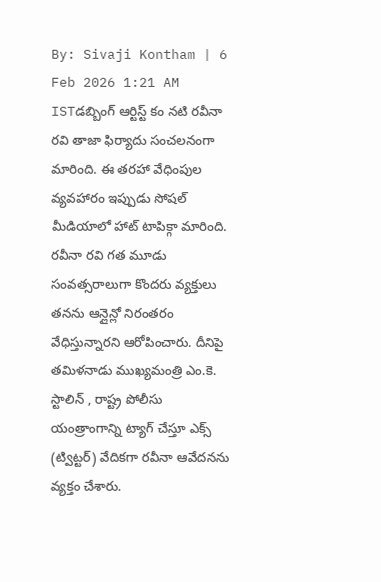By: Sivaji Kontham | 6 Feb 2026 1:21 AM ISTడబ్బింగ్ ఆర్టిస్ట్ కం నటి రవీనా రవి తాజా ఫిర్యాదు సంచలనంగా మారింది. ఈ తరహా వేధింపుల వ్యవహారం ఇప్పుడు సోషల్ మీడియాలో హాట్ టాపిక్గా మారింది. రవీనా రవి గత మూడు సంవత్సరాలుగా కొందరు వ్యక్తులు తనను ఆన్లైన్లో నిరంతరం వేధిస్తున్నారని ఆరోపించారు. దీనిపై తమిళనాడు ముఖ్యమంత్రి ఎం.కె. స్టాలిన్ , రాష్ట్ర పోలీసు యంత్రాంగాన్ని ట్యాగ్ చేస్తూ ఎక్స్ (ట్విట్టర్) వేదికగా రవీనా ఆవేదనను వ్యక్తం చేశారు.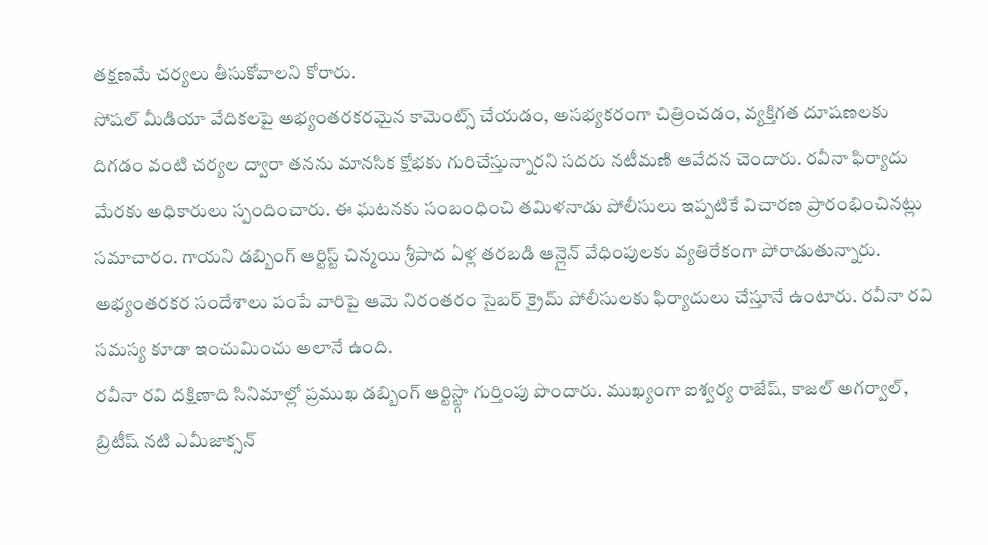తక్షణమే చర్యలు తీసుకోవాలని కోరారు.
సోషల్ మీడియా వేదికలపై అభ్యంతరకరమైన కామెంట్స్ చేయడం, అసభ్యకరంగా చిత్రించడం, వ్యక్తిగత దూషణలకు దిగడం వంటి చర్యల ద్వారా తనను మానసిక క్షోభకు గురిచేస్తున్నారని సదరు నటీమణి ఆవేదన చెందారు. రవీనా ఫిర్యాదు మేరకు అధికారులు స్పందించారు. ఈ ఘటనకు సంబంధించి తమిళనాడు పోలీసులు ఇప్పటికే విచారణ ప్రారంభించినట్లు సమాచారం. గాయని డబ్బింగ్ ఆర్టిస్ట్ చిన్మయి శ్రీపాద ఏళ్ల తరబడి ఆన్లైన్ వేధింపులకు వ్యతిరేకంగా పోరాడుతున్నారు. అభ్యంతరకర సందేశాలు పంపే వారిపై ఆమె నిరంతరం సైబర్ క్రైమ్ పోలీసులకు ఫిర్యాదులు చేస్తూనే ఉంటారు. రవీనా రవి సమస్య కూడా ఇంచుమించు అలానే ఉంది.
రవీనా రవి దక్షిణాది సినిమాల్లో ప్రముఖ డబ్బింగ్ ఆర్టిస్ట్గా గుర్తింపు పొందారు. ముఖ్యంగా ఐశ్వర్య రాజేష్, కాజల్ అగర్వాల్, బ్రిటీష్ నటి ఎమీజాక్సన్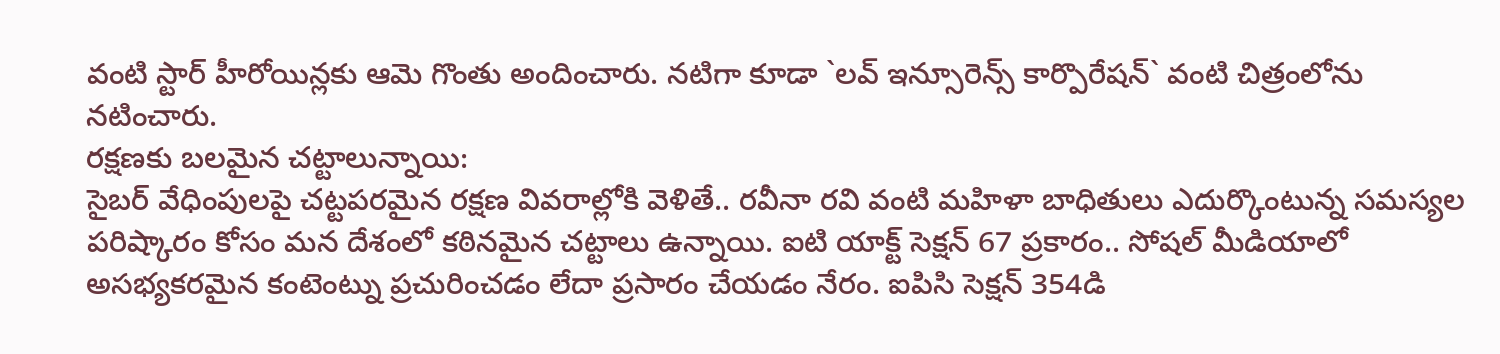వంటి స్టార్ హీరోయిన్లకు ఆమె గొంతు అందించారు. నటిగా కూడా `లవ్ ఇన్సూరెన్స్ కార్పొరేషన్` వంటి చిత్రంలోను నటించారు.
రక్షణకు బలమైన చట్టాలున్నాయి:
సైబర్ వేధింపులపై చట్టపరమైన రక్షణ వివరాల్లోకి వెళితే.. రవీనా రవి వంటి మహిళా బాధితులు ఎదుర్కొంటున్న సమస్యల పరిష్కారం కోసం మన దేశంలో కఠినమైన చట్టాలు ఉన్నాయి. ఐటి యాక్ట్ సెక్షన్ 67 ప్రకారం.. సోషల్ మీడియాలో అసభ్యకరమైన కంటెంట్ను ప్రచురించడం లేదా ప్రసారం చేయడం నేరం. ఐపిసి సెక్షన్ 354డి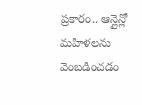ప్రకారం.. ఆన్లైన్లో మహిళలను వెంబడించడం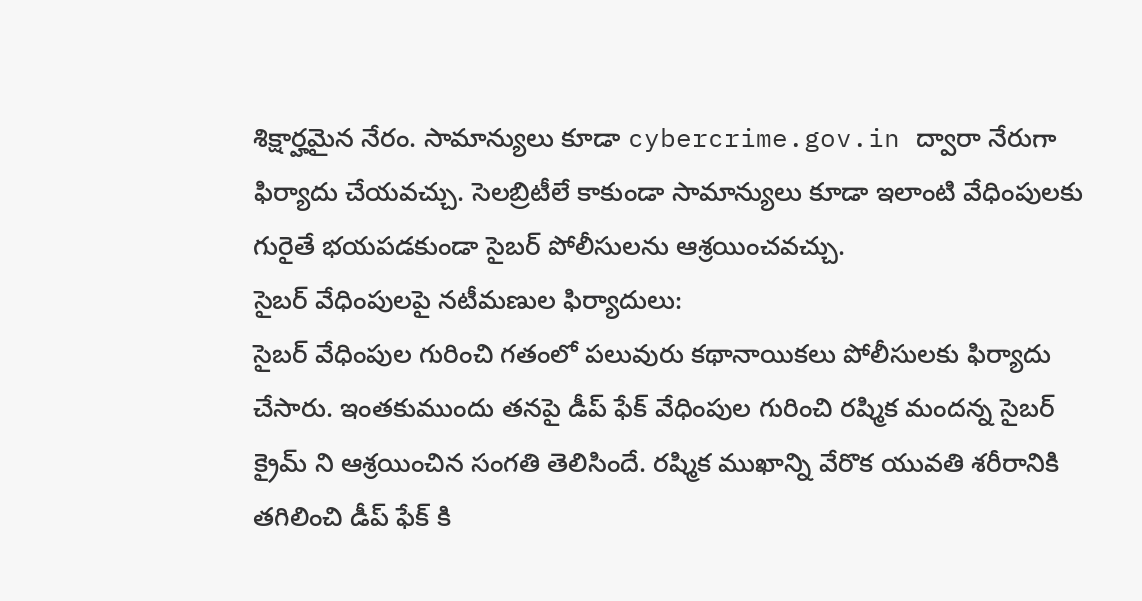శిక్షార్హమైన నేరం. సామాన్యులు కూడా cybercrime.gov.in ద్వారా నేరుగా ఫిర్యాదు చేయవచ్చు. సెలబ్రిటీలే కాకుండా సామాన్యులు కూడా ఇలాంటి వేధింపులకు గురైతే భయపడకుండా సైబర్ పోలీసులను ఆశ్రయించవచ్చు.
సైబర్ వేధింపులపై నటీమణుల ఫిర్యాదులు:
సైబర్ వేధింపుల గురించి గతంలో పలువురు కథానాయికలు పోలీసులకు ఫిర్యాదు చేసారు. ఇంతకుముందు తనపై డీప్ ఫేక్ వేధింపుల గురించి రష్మిక మందన్న సైబర్ క్రైమ్ ని ఆశ్రయించిన సంగతి తెలిసిందే. రష్మిక ముఖాన్ని వేరొక యువతి శరీరానికి తగిలించి డీప్ ఫేక్ కి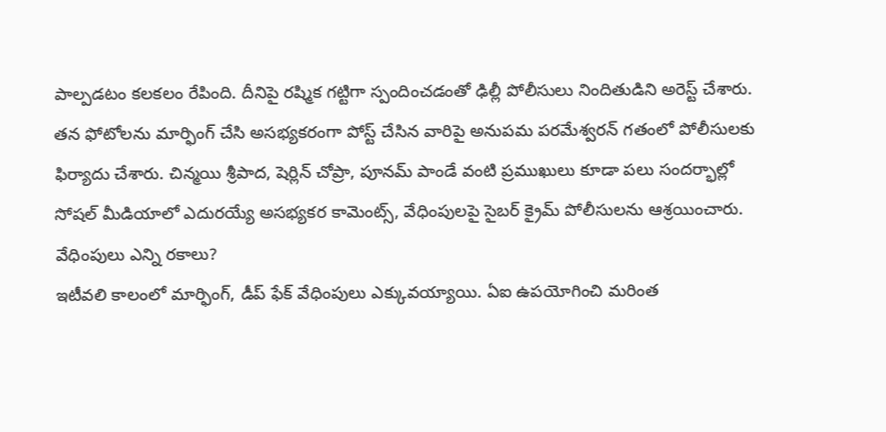పాల్పడటం కలకలం రేపింది. దీనిపై రష్మిక గట్టిగా స్పందించడంతో ఢిల్లీ పోలీసులు నిందితుడిని అరెస్ట్ చేశారు. తన ఫోటోలను మార్ఫింగ్ చేసి అసభ్యకరంగా పోస్ట్ చేసిన వారిపై అనుపమ పరమేశ్వరన్ గతంలో పోలీసులకు ఫిర్యాదు చేశారు. చిన్మయి శ్రీపాద, షెర్లిన్ చోప్రా, పూనమ్ పాండే వంటి ప్రముఖులు కూడా పలు సందర్భాల్లో సోషల్ మీడియాలో ఎదురయ్యే అసభ్యకర కామెంట్స్, వేధింపులపై సైబర్ క్రైమ్ పోలీసులను ఆశ్రయించారు.
వేధింపులు ఎన్ని రకాలు?
ఇటీవలి కాలంలో మార్ఫింగ్, డీప్ ఫేక్ వేధింపులు ఎక్కువయ్యాయి. ఏఐ ఉపయోగించి మరింత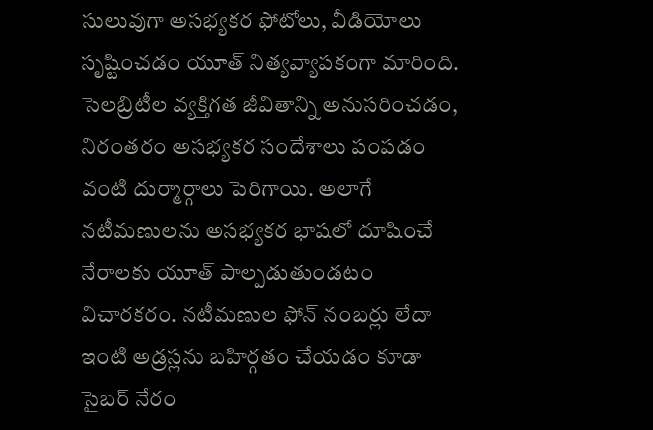సులువుగా అసభ్యకర ఫోటోలు, వీడియోలు సృష్టించడం యూత్ నిత్యవ్యాపకంగా మారింది. సెలబ్రిటీల వ్యక్తిగత జీవితాన్ని అనుసరించడం, నిరంతరం అసభ్యకర సందేశాలు పంపడం వంటి దుర్మార్గాలు పెరిగాయి. అలాగే నటీమణులను అసభ్యకర భాషలో దూషించే నేరాలకు యూత్ పాల్పడుతుండటం విచారకరం. నటీమణుల ఫోన్ నంబర్లు లేదా ఇంటి అడ్రస్లను బహిర్గతం చేయడం కూడా సైబర్ నేరం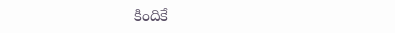కిందికే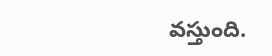వస్తుంది.